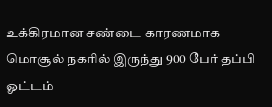உக்கிரமான சண்டை காரணமாக மொசூல் நகரில் இருந்து 900 பேர் தப்பி ஓட்டம்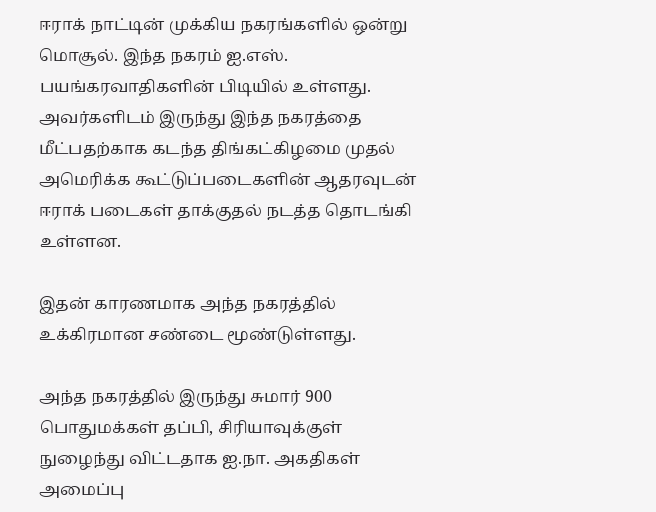ஈராக் நாட்டின் முக்கிய நகரங்களில் ஒன்று மொசூல். இந்த நகரம் ஐ.எஸ். பயங்கரவாதிகளின் பிடியில் உள்ளது. அவர்களிடம் இருந்து இந்த நகரத்தை மீட்பதற்காக கடந்த திங்கட்கிழமை முதல் அமெரிக்க கூட்டுப்படைகளின் ஆதரவுடன் ஈராக் படைகள் தாக்குதல் நடத்த தொடங்கி உள்ளன.

இதன் காரணமாக அந்த நகரத்தில் உக்கிரமான சண்டை மூண்டுள்ளது.

அந்த நகரத்தில் இருந்து சுமார் 900 பொதுமக்கள் தப்பி, சிரியாவுக்குள் நுழைந்து விட்டதாக ஐ.நா. அகதிகள் அமைப்பு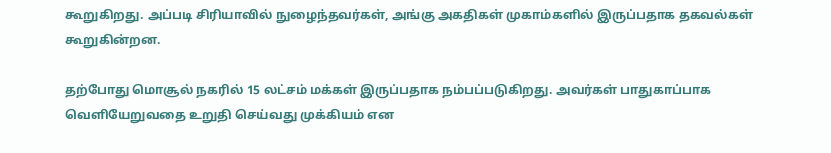கூறுகிறது. அப்படி சிரியாவில் நுழைந்தவர்கள், அங்கு அகதிகள் முகாம்களில் இருப்பதாக தகவல்கள் கூறுகின்றன.

தற்போது மொசூல் நகரில் 15 லட்சம் மக்கள் இருப்பதாக நம்பப்படுகிறது. அவர்கள் பாதுகாப்பாக வெளியேறுவதை உறுதி செய்வது முக்கியம் என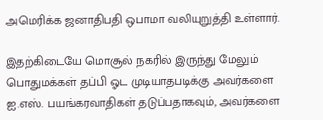அமெரிக்க ஜனாதிபதி ஒபாமா வலியுறுத்தி உள்ளார்.

இதற்கிடையே மொசூல் நகரில் இருந்து மேலும் பொதுமக்கள் தப்பி ஓட முடியாதபடிக்கு அவர்களை ஐ.எஸ். பயங்கரவாதிகள் தடுப்பதாகவும், அவர்களை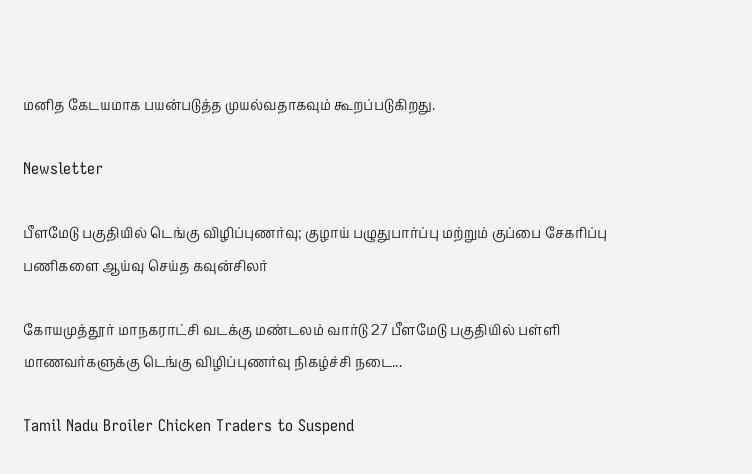மனித கேடயமாக பயன்படுத்த முயல்வதாகவும் கூறப்படுகிறது.

Newsletter

பீளமேடு பகுதியில் டெங்கு விழிப்புணர்வு; குழாய் பழுதுபார்ப்பு மற்றும் குப்பை சேகரிப்பு பணிகளை ஆய்வு செய்த கவுன்சிலர்

கோயமுத்தூர் மாநகராட்சி வடக்கு மண்டலம் வார்டு 27 பீளமேடு பகுதியில் பள்ளி மாணவர்களுக்கு டெங்கு விழிப்புணர்வு நிகழ்ச்சி நடை...

Tamil Nadu Broiler Chicken Traders to Suspend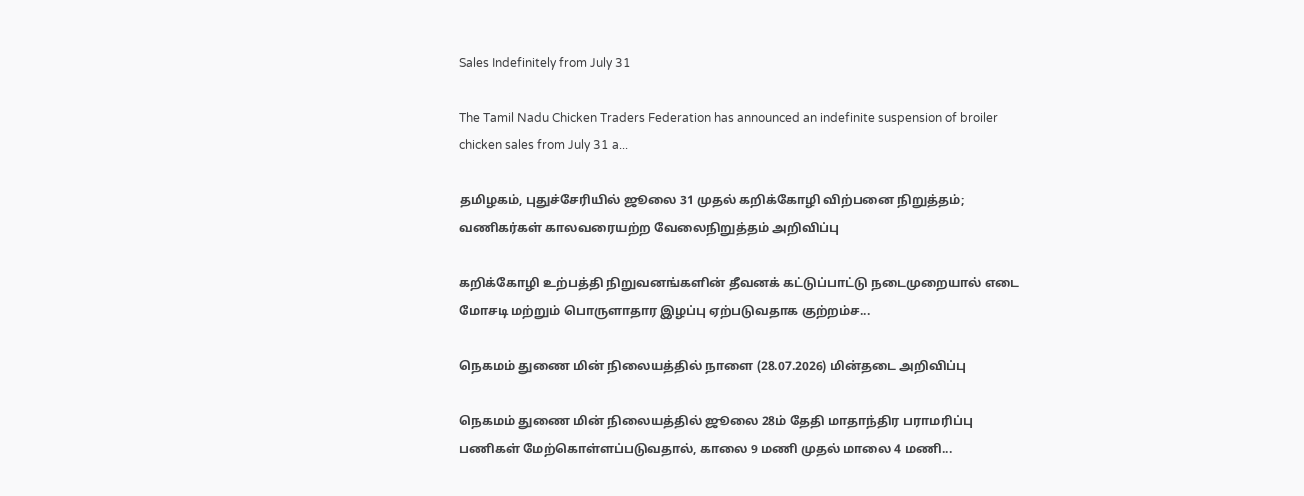Sales Indefinitely from July 31

The Tamil Nadu Chicken Traders Federation has announced an indefinite suspension of broiler chicken sales from July 31 a...

தமிழகம், புதுச்சேரியில் ஜூலை 31 முதல் கறிக்கோழி விற்பனை நிறுத்தம்; வணிகர்கள் காலவரையற்ற வேலைநிறுத்தம் அறிவிப்பு

கறிக்கோழி உற்பத்தி நிறுவனங்களின் தீவனக் கட்டுப்பாட்டு நடைமுறையால் எடை மோசடி மற்றும் பொருளாதார இழப்பு ஏற்படுவதாக குற்றம்ச...

நெகமம் துணை மின் நிலையத்தில் நாளை (28.07.2026) மின்தடை அறிவிப்பு

நெகமம் துணை மின் நிலையத்தில் ஜூலை 28ம் தேதி மாதாந்திர பராமரிப்பு பணிகள் மேற்கொள்ளப்படுவதால், காலை 9 மணி முதல் மாலை 4 மணி...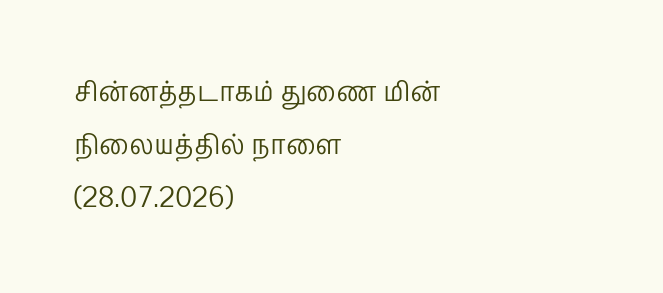சின்னத்தடாகம் துணை மின் நிலையத்தில் நாளை (28.07.2026)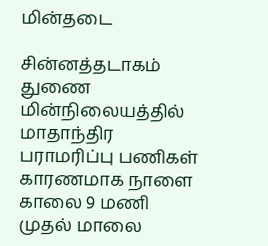மின்தடை

சின்னத்தடாகம் துணை மின்நிலையத்தில் மாதாந்திர பராமரிப்பு பணிகள் காரணமாக நாளை காலை 9 மணி முதல் மாலை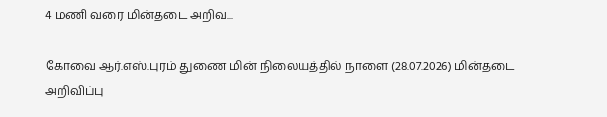4 மணி வரை மின்தடை அறிவ...

கோவை ஆர்.எஸ்.புரம் துணை மின் நிலையத்தில் நாளை (28.07.2026) மின்தடை அறிவிப்பு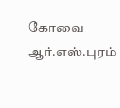கோவை ஆர்.எஸ்.புரம்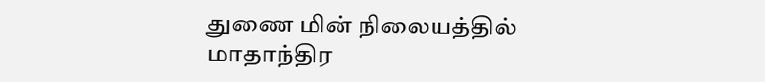துணை மின் நிலையத்தில் மாதாந்திர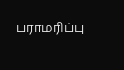பராமரிப்பு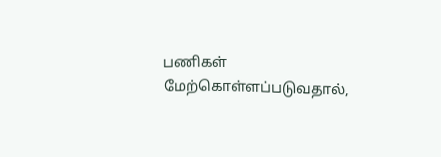பணிகள் மேற்கொள்ளப்படுவதால்,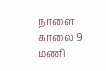நாளை காலை 9 மணி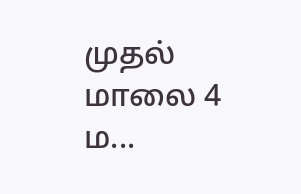முதல் மாலை 4 ம...